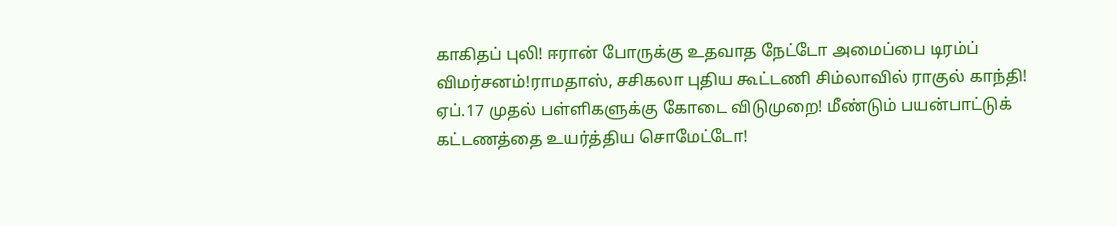காகிதப் புலி! ஈரான் போருக்கு உதவாத நேட்டோ அமைப்பை டிரம்ப் விமர்சனம்!ராமதாஸ், சசிகலா புதிய கூட்டணி சிம்லாவில் ராகுல் காந்தி! ஏப்.17 முதல் பள்ளிகளுக்கு கோடை விடுமுறை! மீண்டும் பயன்பாட்டுக் கட்டணத்தை உயர்த்திய சொமேட்டோ!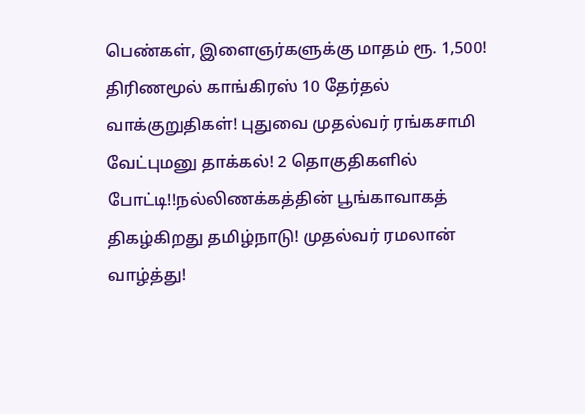பெண்கள், இளைஞர்களுக்கு மாதம் ரூ. 1,500! திரிணமூல் காங்கிரஸ் 10 தேர்தல் வாக்குறுதிகள்! புதுவை முதல்வர் ரங்கசாமி வேட்புமனு தாக்கல்! 2 தொகுதிகளில் போட்டி!!நல்லிணக்கத்தின் பூங்காவாகத் திகழ்கிறது தமிழ்நாடு! முதல்வர் ரமலான் வாழ்த்து!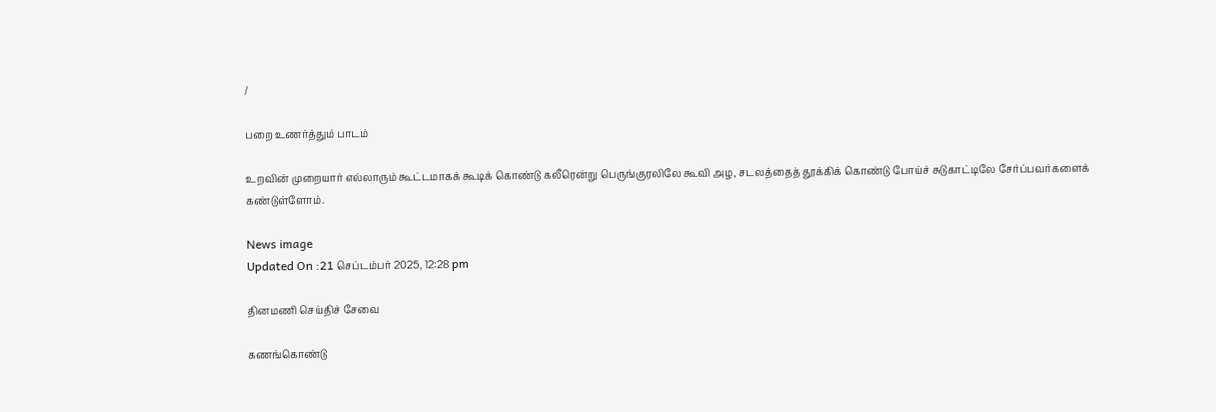/

பறை உணர்த்தும் பாடம்

உறவின் முறையார் எல்லாரும் கூட்டமாகக் கூடிக் கொண்டு கலீரென்று பெருங்குரலிலே கூவி அழ, சடலத்தைத் தூக்கிக் கொண்டு போய்ச் சுடுகாட்டிலே சேர்ப்பவர்களைக் கண்டுள்ளோம்.

News image
Updated On :21 செப்டம்பர் 2025, 12:28 pm

தினமணி செய்திச் சேவை

கணங்கொண்டு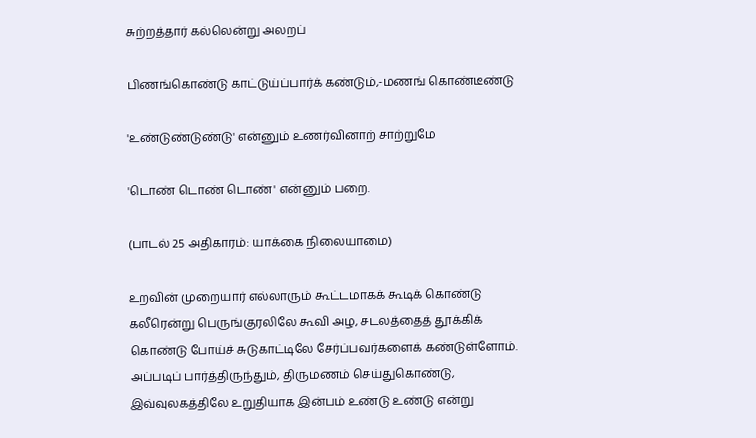சுற்றத்தார் கல்லென்று அலறப்

பிணங்கொண்டு காட்டுய்ப்பார்க் கண்டும்,-மணங் கொண்டீண்டு

'உண்டுண்டுண்டு' என்னும் உணர்வினாற் சாற்றுமே

'டொண் டொண் டொண்' என்னும் பறை.

(பாடல் 25 அதிகாரம்: யாக்கை நிலையாமை)

உறவின் முறையார் எல்லாரும் கூட்டமாகக் கூடிக் கொண்டு கலீரென்று பெருங்குரலிலே கூவி அழ, சடலத்தைத் தூக்கிக் கொண்டு போய்ச் சுடுகாட்டிலே சேர்ப்பவர்களைக் கண்டுள்ளோம். அப்படிப் பார்த்திருந்தும், திருமணம் செய்துகொண்டு, இவ்வுலகத்திலே உறுதியாக இன்பம் உண்டு உண்டு என்று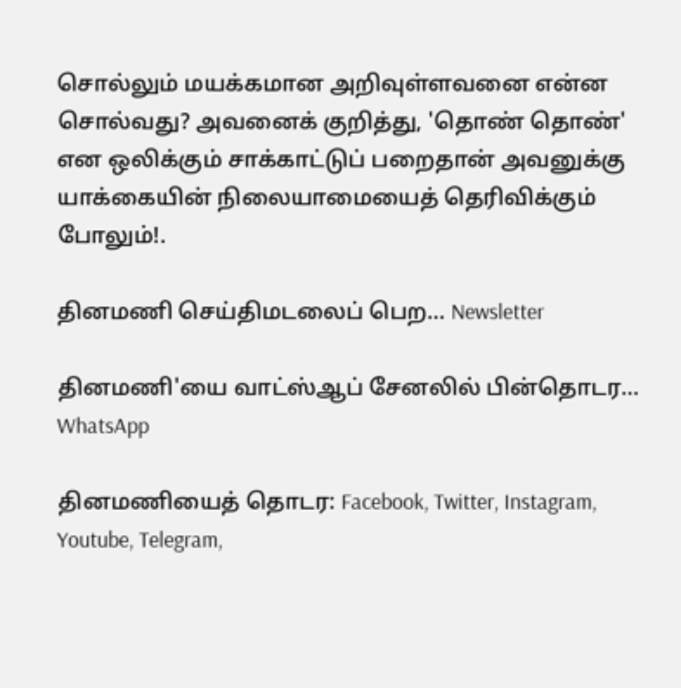சொல்லும் மயக்கமான அறிவுள்ளவனை என்ன சொல்வது? அவனைக் குறித்து, 'தொண் தொண்' என ஒலிக்கும் சாக்காட்டுப் பறைதான் அவனுக்கு யாக்கையின் நிலையாமையைத் தெரிவிக்கும் போலும்!.

தினமணி செய்திமடலைப் பெற... Newsletter

தினமணி'யை வாட்ஸ்ஆப் சேனலில் பின்தொடர... WhatsApp

தினமணியைத் தொடர: Facebook, Twitter, Instagram, Youtube, Telegram,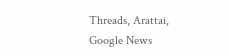Threads, Arattai, Google News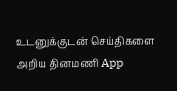உடனுக்குடன் செய்திகளை அறிய தினமணி App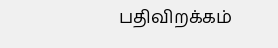பதிவிறக்கம்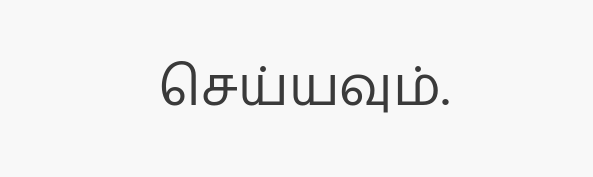செய்யவும்.